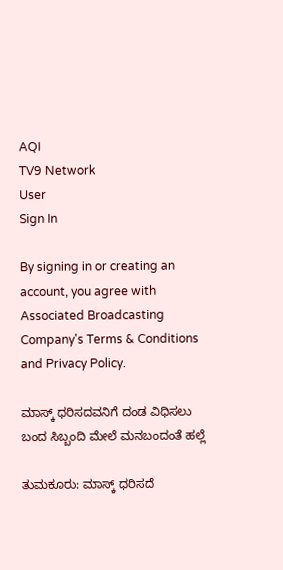AQI
TV9 Network
User
Sign In

By signing in or creating an account, you agree with Associated Broadcasting Company's Terms & Conditions and Privacy Policy.

ಮಾಸ್ಕ್ ಧರಿಸದವನಿಗೆ ದಂಡ ವಿಧಿಸಲು ಬಂದ ಸಿಬ್ಬಂದಿ ಮೇಲೆ ಮನಬಂದಂತೆ ಹಲ್ಲೆ

ತುಮಕೂರು: ಮಾಸ್ಕ್ ಧರಿಸದೆ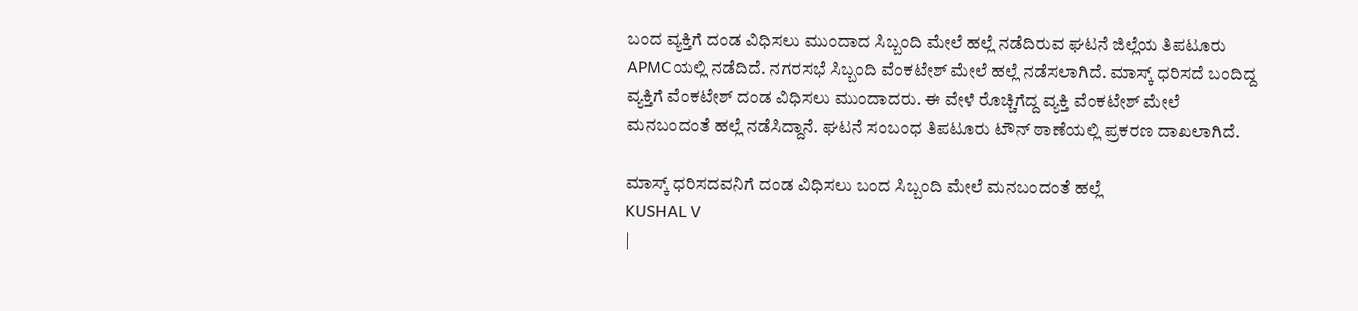ಬಂದ ವ್ಯಕ್ತಿಗೆ ದಂಡ ವಿಧಿಸಲು ಮುಂದಾದ ಸಿಬ್ಬಂದಿ ಮೇಲೆ ಹಲ್ಲೆ ನಡೆದಿರುವ ಘಟನೆ ಜಿಲ್ಲೆಯ ತಿಪಟೂರು APMCಯಲ್ಲಿ ನಡೆದಿದೆ. ನಗರಸಭೆ ಸಿಬ್ಬಂದಿ ವೆಂಕಟೇಶ್ ಮೇಲೆ ಹಲ್ಲೆ ನಡೆಸಲಾಗಿದೆ. ಮಾಸ್ಕ್ ಧರಿಸದೆ ಬಂದಿದ್ದ ವ್ಯಕ್ತಿಗೆ ವೆಂಕಟೇಶ್ ದಂಡ ವಿಧಿಸಲು ಮುಂದಾದರು. ಈ ವೇಳೆ ರೊಚ್ಚಿಗೆದ್ದ ವ್ಯಕ್ತಿ ವೆಂಕಟೇಶ್ ಮೇಲೆ ಮನಬಂದಂತೆ ಹಲ್ಲೆ ನಡೆಸಿದ್ದಾನೆ. ಘಟನೆ ಸಂಬಂಧ ತಿಪಟೂರು ಟೌನ್ ಠಾಣೆಯಲ್ಲಿ ಪ್ರಕರಣ ದಾಖಲಾಗಿದೆ.

ಮಾಸ್ಕ್ ಧರಿಸದವನಿಗೆ ದಂಡ ವಿಧಿಸಲು ಬಂದ ಸಿಬ್ಬಂದಿ ಮೇಲೆ ಮನಬಂದಂತೆ ಹಲ್ಲೆ
KUSHAL V
|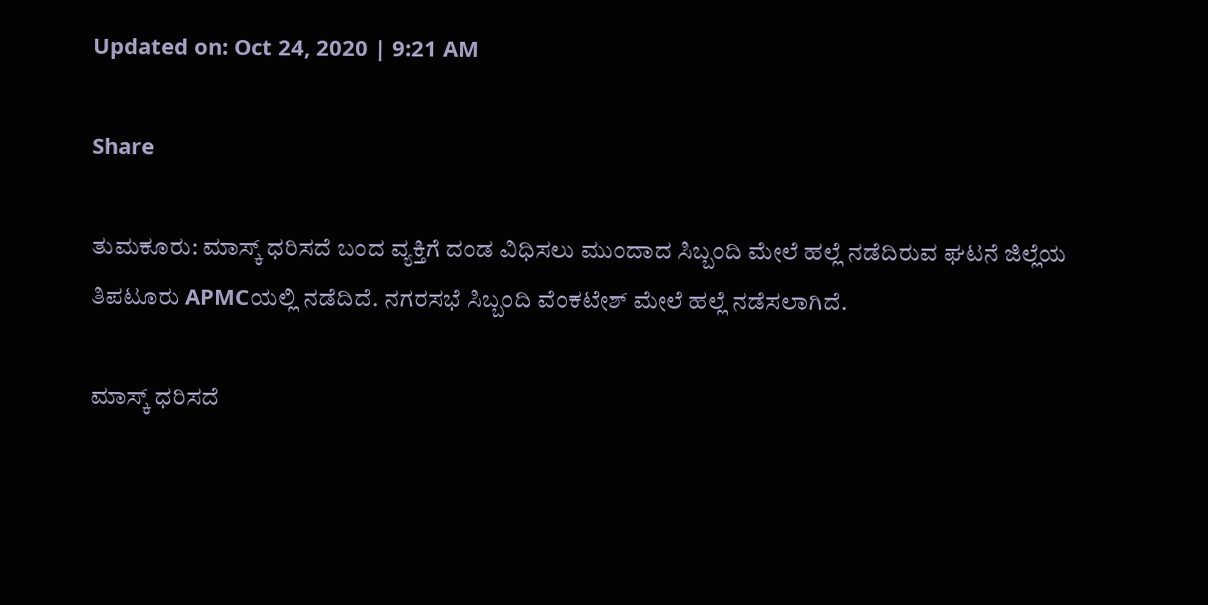Updated on: Oct 24, 2020 | 9:21 AM

Share

ತುಮಕೂರು: ಮಾಸ್ಕ್ ಧರಿಸದೆ ಬಂದ ವ್ಯಕ್ತಿಗೆ ದಂಡ ವಿಧಿಸಲು ಮುಂದಾದ ಸಿಬ್ಬಂದಿ ಮೇಲೆ ಹಲ್ಲೆ ನಡೆದಿರುವ ಘಟನೆ ಜಿಲ್ಲೆಯ ತಿಪಟೂರು APMCಯಲ್ಲಿ ನಡೆದಿದೆ. ನಗರಸಭೆ ಸಿಬ್ಬಂದಿ ವೆಂಕಟೇಶ್ ಮೇಲೆ ಹಲ್ಲೆ ನಡೆಸಲಾಗಿದೆ.

ಮಾಸ್ಕ್ ಧರಿಸದೆ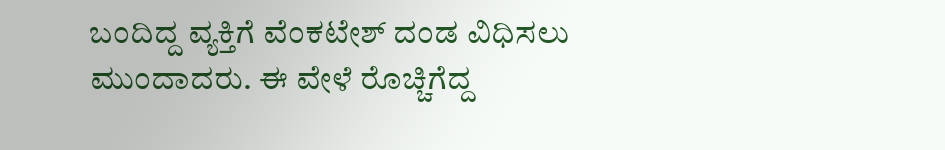ಬಂದಿದ್ದ ವ್ಯಕ್ತಿಗೆ ವೆಂಕಟೇಶ್ ದಂಡ ವಿಧಿಸಲು ಮುಂದಾದರು. ಈ ವೇಳೆ ರೊಚ್ಚಿಗೆದ್ದ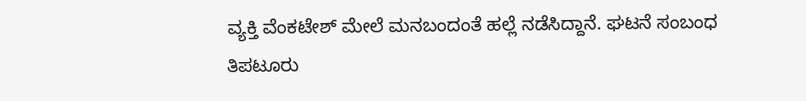ವ್ಯಕ್ತಿ ವೆಂಕಟೇಶ್ ಮೇಲೆ ಮನಬಂದಂತೆ ಹಲ್ಲೆ ನಡೆಸಿದ್ದಾನೆ. ಘಟನೆ ಸಂಬಂಧ ತಿಪಟೂರು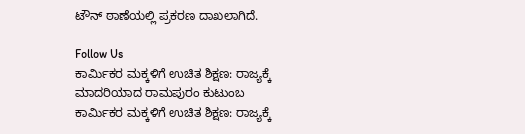ಟೌನ್ ಠಾಣೆಯಲ್ಲಿ ಪ್ರಕರಣ ದಾಖಲಾಗಿದೆ.

Follow Us
ಕಾರ್ಮಿಕರ ಮಕ್ಕಳಿಗೆ ಉಚಿತ ಶಿಕ್ಷಣ: ರಾಜ್ಯಕ್ಕೆ ಮಾದರಿಯಾದ ರಾಮಪುರಂ ಕುಟುಂಬ
ಕಾರ್ಮಿಕರ ಮಕ್ಕಳಿಗೆ ಉಚಿತ ಶಿಕ್ಷಣ: ರಾಜ್ಯಕ್ಕೆ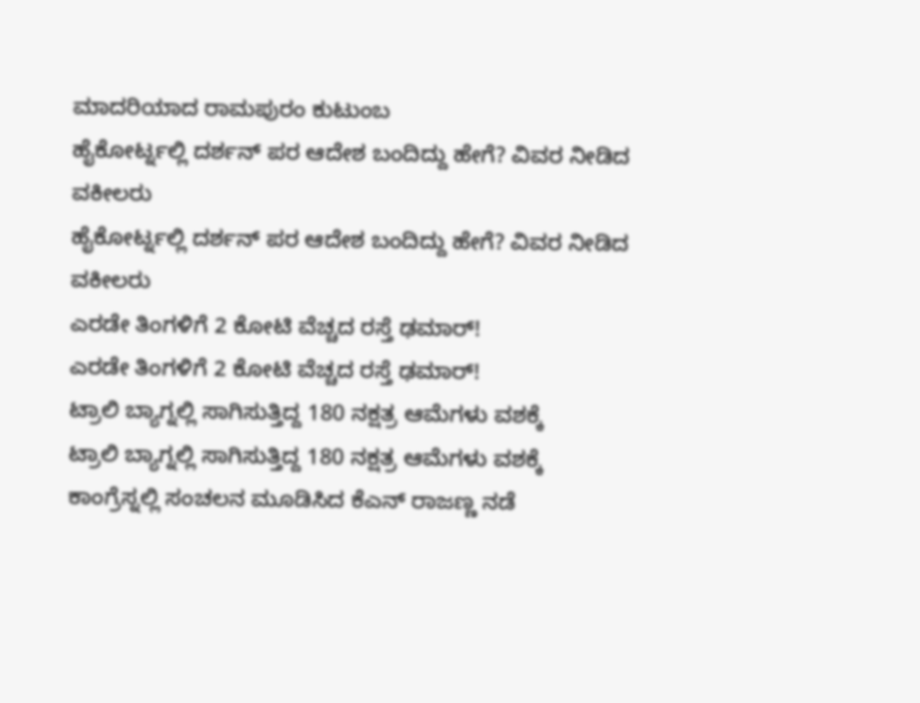ಮಾದರಿಯಾದ ರಾಮಪುರಂ ಕುಟುಂಬ
ಹೈಕೋರ್ಟ್ನಲ್ಲಿ ದರ್ಶನ್ ಪರ ಆದೇಶ ಬಂದಿದ್ದು ಹೇಗೆ? ವಿವರ ನೀಡಿದ ವಕೀಲರು
ಹೈಕೋರ್ಟ್ನಲ್ಲಿ ದರ್ಶನ್ ಪರ ಆದೇಶ ಬಂದಿದ್ದು ಹೇಗೆ? ವಿವರ ನೀಡಿದ ವಕೀಲರು
ಎರಡೇ ತಿಂಗಳಿಗೆ 2 ಕೋಟಿ ವೆಚ್ಚದ ರಸ್ತೆ ಢಮಾರ್!
ಎರಡೇ ತಿಂಗಳಿಗೆ 2 ಕೋಟಿ ವೆಚ್ಚದ ರಸ್ತೆ ಢಮಾರ್!
ಟ್ರಾಲಿ ಬ್ಯಾಗ್ನಲ್ಲಿ ಸಾಗಿಸುತ್ತಿದ್ದ 180 ನಕ್ಷತ್ರ ಆಮೆಗಳು ವಶಕ್ಕೆ
ಟ್ರಾಲಿ ಬ್ಯಾಗ್ನಲ್ಲಿ ಸಾಗಿಸುತ್ತಿದ್ದ 180 ನಕ್ಷತ್ರ ಆಮೆಗಳು ವಶಕ್ಕೆ
ಕಾಂಗ್ರೆಸ್ನಲ್ಲಿ ಸಂಚಲನ ಮೂಡಿಸಿದ ಕೆಎನ್ ರಾಜಣ್ಣ ನಡೆ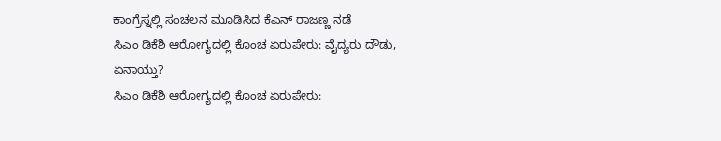ಕಾಂಗ್ರೆಸ್ನಲ್ಲಿ ಸಂಚಲನ ಮೂಡಿಸಿದ ಕೆಎನ್ ರಾಜಣ್ಣ ನಡೆ
ಸಿಎಂ ಡಿಕೆಶಿ ಆರೋಗ್ಯದಲ್ಲಿ ಕೊಂಚ ಏರುಪೇರು: ವೈದ್ಯರು ದೌಡು, ಏನಾಯ್ತು?
ಸಿಎಂ ಡಿಕೆಶಿ ಆರೋಗ್ಯದಲ್ಲಿ ಕೊಂಚ ಏರುಪೇರು: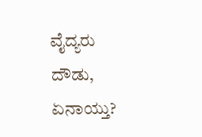ವೈದ್ಯರು ದೌಡು, ಏನಾಯ್ತು?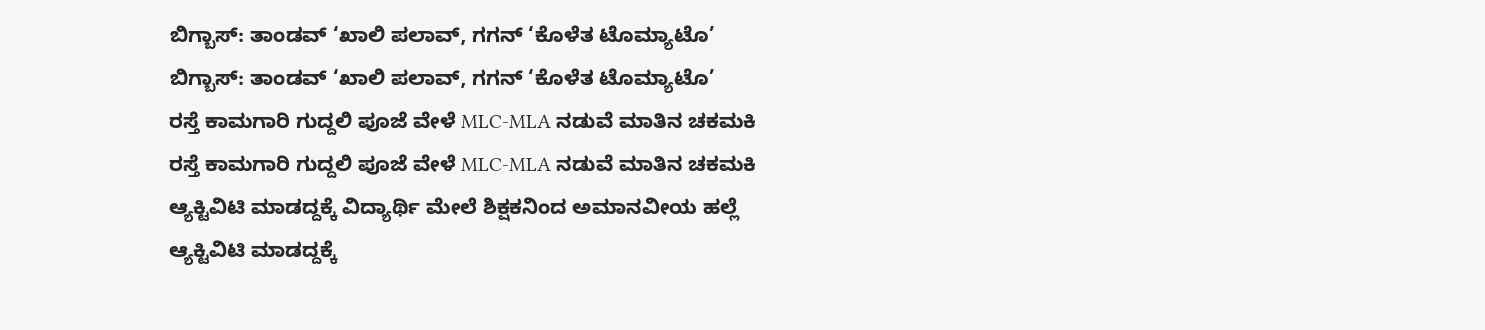ಬಿಗ್ಬಾಸ್: ತಾಂಡವ್ ‘ಖಾಲಿ ಪಲಾವ್, ಗಗನ್ ‘ಕೊಳೆತ ಟೊಮ್ಯಾಟೊ’
ಬಿಗ್ಬಾಸ್: ತಾಂಡವ್ ‘ಖಾಲಿ ಪಲಾವ್, ಗಗನ್ ‘ಕೊಳೆತ ಟೊಮ್ಯಾಟೊ’
ರಸ್ತೆ ಕಾಮಗಾರಿ ಗುದ್ದಲಿ ಪೂಜೆ ವೇಳೆ MLC-MLA ನಡುವೆ ಮಾತಿನ ಚಕಮಕಿ
ರಸ್ತೆ ಕಾಮಗಾರಿ ಗುದ್ದಲಿ ಪೂಜೆ ವೇಳೆ MLC-MLA ನಡುವೆ ಮಾತಿನ ಚಕಮಕಿ
ಆ್ಯಕ್ಟಿವಿಟಿ ಮಾಡದ್ದಕ್ಕೆ ವಿದ್ಯಾರ್ಥಿ ಮೇಲೆ ಶಿಕ್ಷಕನಿಂದ ಅಮಾನವೀಯ ಹಲ್ಲೆ
ಆ್ಯಕ್ಟಿವಿಟಿ ಮಾಡದ್ದಕ್ಕೆ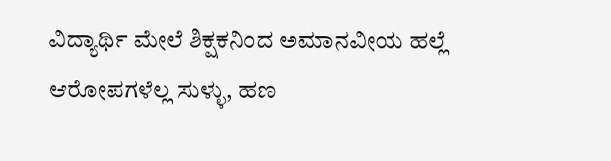ವಿದ್ಯಾರ್ಥಿ ಮೇಲೆ ಶಿಕ್ಷಕನಿಂದ ಅಮಾನವೀಯ ಹಲ್ಲೆ
ಆರೋಪಗಳೆಲ್ಲ ಸುಳ್ಳು, ಹಣ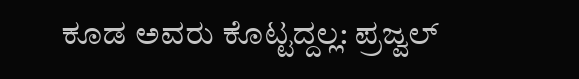ಕೂಡ ಅವರು ಕೊಟ್ಟದ್ದಲ್ಲ: ಪ್ರಜ್ವಲ್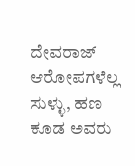ದೇವರಾಜ್
ಆರೋಪಗಳೆಲ್ಲ ಸುಳ್ಳು, ಹಣ ಕೂಡ ಅವರು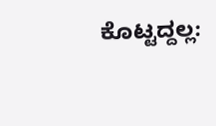ಕೊಟ್ಟದ್ದಲ್ಲ: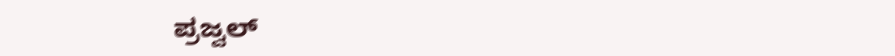ಪ್ರಜ್ವಲ್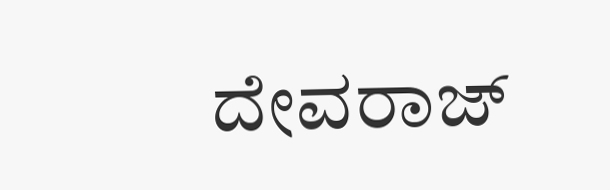ದೇವರಾಜ್